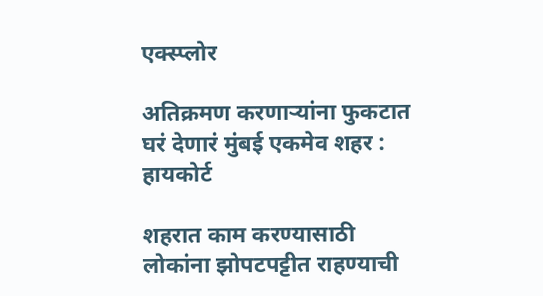एक्स्प्लोर

अतिक्रमण करणाऱ्यांना फुकटात घरं देणारं मुंबई एकमेव शहर : हायकोर्ट

शहरात काम करण्यासाठी लोकांना झोपटपट्टीत राहण्याची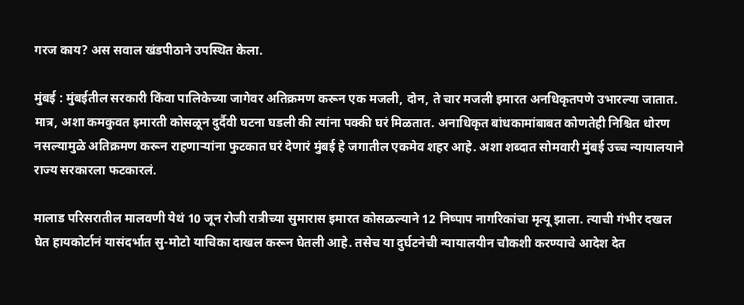गरज काय? अस सवाल खंडपीठाने उपस्थित केला.

मुंबई : मुंबईतील सरकारी किंवा पालिकेच्या जागेवर अतिक्रमण करून एक मजली, दोन, ते चार मजली इमारत अनधिकृतपणे उभारल्या जातात. मात्र, अशा कमकुवत इमारती कोसळून दुर्दैवी घटना घडली की त्यांना पक्की घरं मिळतात. अनाधिकृत बांधकामांबाबत कोणतेही निश्चित धोरण नसल्यामुळे अतिक्रमण करून राहणाऱ्यांना फुटकात घरं देणारं मुंबई हे जगातील एकमेव शहर आहे. अशा शब्दात सोमवारी मुंबई उच्च न्यायालयाने राज्य सरकारला फटकारलं.

मालाड परिसरातील मालवणी येथं 10 जून रोजी रात्रीच्या सुमारास इमारत कोसळल्याने 12 निष्पाप नागरिकांचा मृत्यू झाला. त्याची गंभीर दखल घेत हायकोर्टानं यासंदर्भात सु-मोटो याचिका दाखल करून घेतली आहे. तसेच या दुर्घटनेची न्यायालयीन चौकशी करण्याचे आदेश देत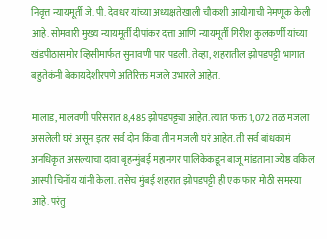निवृत्त न्यायमूर्ती जे. पी. देवधर यांच्या अध्यक्षतेखाली चौकशी आयोगाची नेमणूक केली आहे. सोमवारी मुख्य न्यायमूर्ती दीपांकर दत्ता आणि न्यायमूर्ती गिरीश कुलकर्णी यांच्या खंडपीठासमोर व्हिसीमार्फत सुनावणी पार पडली. तेव्हा, शहरातील झोपडपट्टी भागात बहुतेकंनी बेकायदेशीरपणे अतिरिक्त मजले उभारले आहेत.

मालाड, मालवणी परिसरात 8,485 झोपडपट्ट्या आहेत. त्यात फक्त 1,072 तळ मजला असलेली घरं असून इतर सर्व दोन किंवा तीन मजली घरं आहेत. ती सर्व बांधकामं अनधिकृत असल्याचा दावा बृहन्मुंबई महानगर पालिकेकडून बाजू मांडताना ज्येष्ठ वकिल आस्पी चिनॉय यांनी केला. तसेच मुंबई शहरात झोपडपट्टी ही एक फार मोठी समस्या आहे. परंतु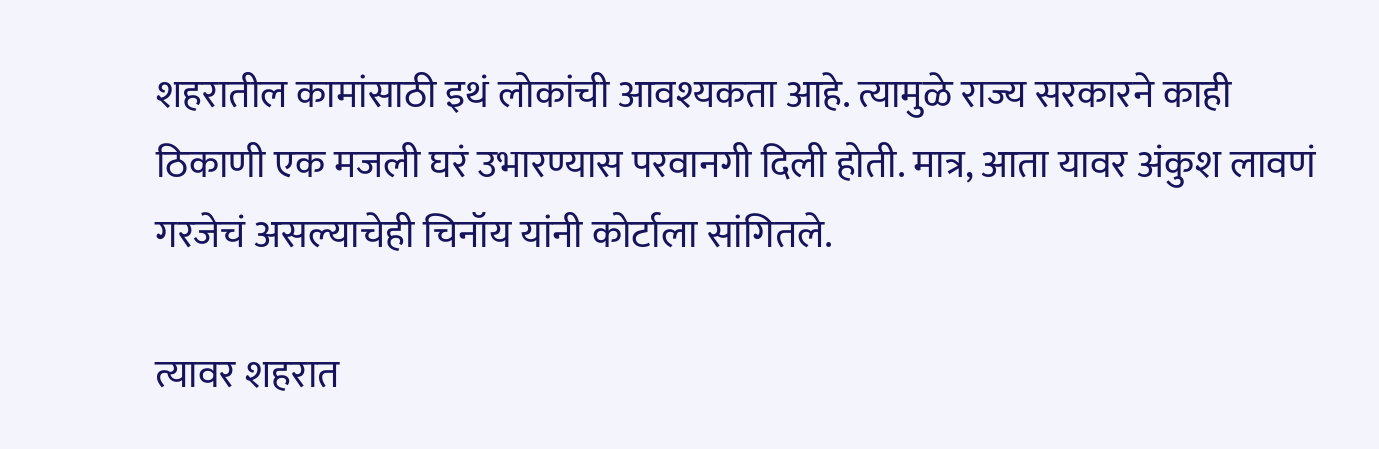शहरातील कामांसाठी इथं लोकांची आवश्यकता आहे. त्यामुळे राज्य सरकारने काही ठिकाणी एक मजली घरं उभारण्यास परवानगी दिली होती. मात्र, आता यावर अंकुश लावणं गरजेचं असल्याचेही चिनॉय यांनी कोर्टाला सांगितले.

त्यावर शहरात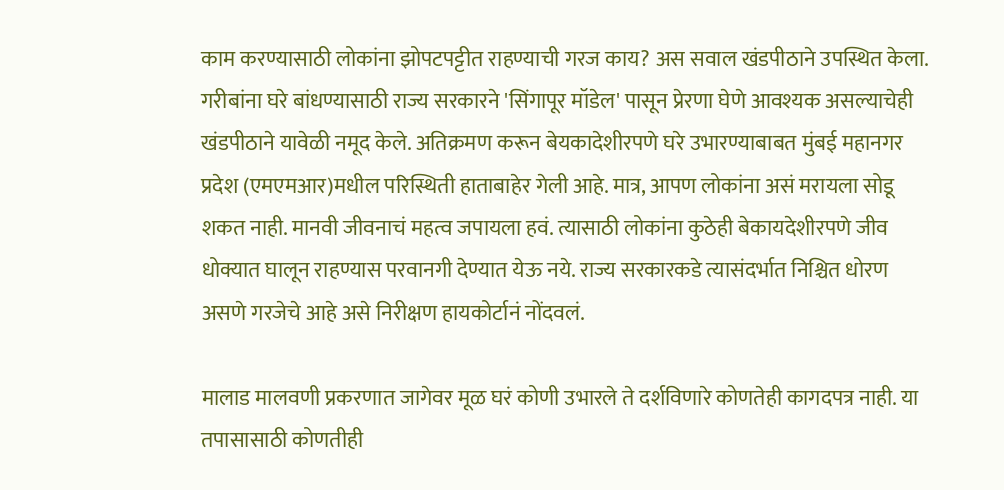काम करण्यासाठी लोकांना झोपटपट्टीत राहण्याची गरज काय? अस सवाल खंडपीठाने उपस्थित केला. गरीबांना घरे बांधण्यासाठी राज्य सरकारने 'सिंगापूर मॉडेल' पासून प्रेरणा घेणे आवश्यक असल्याचेही खंडपीठाने यावेळी नमूद केले. अतिक्रमण करून बेयकादेशीरपणे घरे उभारण्याबाबत मुंबई महानगर प्रदेश (एमएमआर)मधील परिस्थिती हाताबाहेर गेली आहे. मात्र, आपण लोकांना असं मरायला सोडू शकत नाही. मानवी जीवनाचं महत्व जपायला हवं. त्यासाठी लोकांना कुठेही बेकायदेशीरपणे जीव धोक्यात घालून राहण्यास परवानगी देण्यात येऊ नये. राज्य सरकारकडे त्यासंदर्भात निश्चित धोरण असणे गरजेचे आहे असे निरीक्षण हायकोर्टानं नोंदवलं.

मालाड मालवणी प्रकरणात जागेवर मूळ घरं कोणी उभारले ते दर्शविणारे कोणतेही कागदपत्र नाही. या तपासासाठी कोणतीही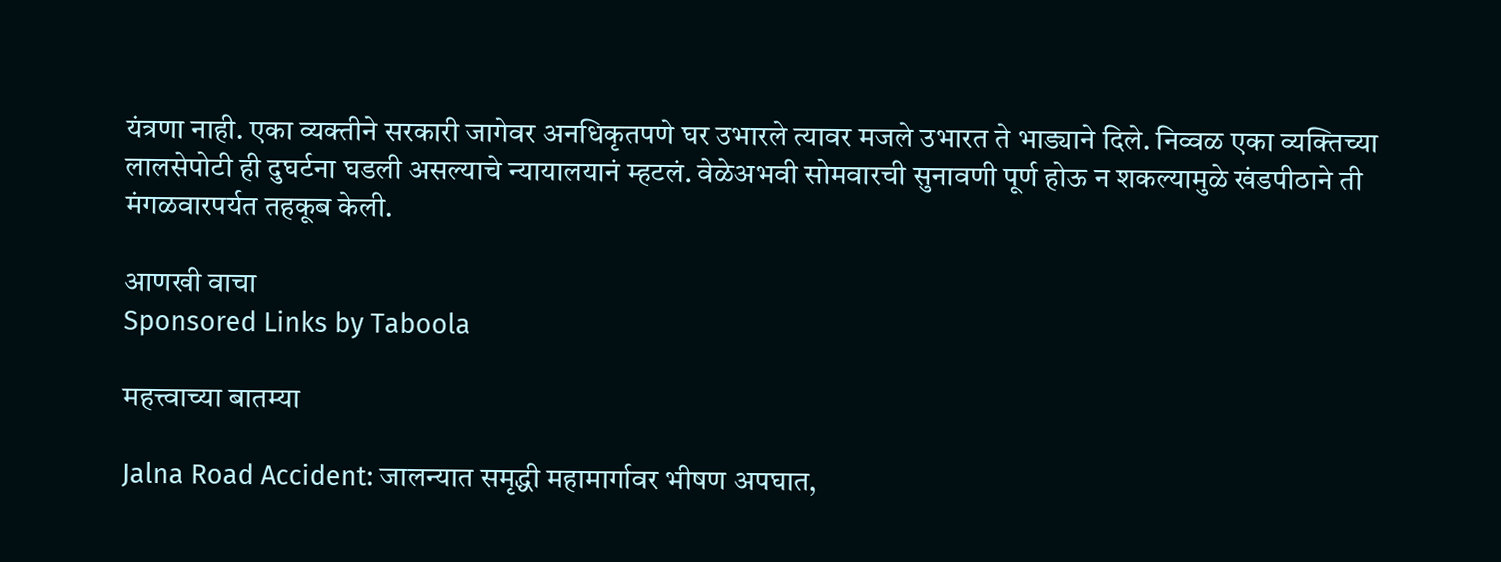यंत्रणा नाही. एका व्यक्तीने सरकारी जागेवर अनधिकृतपणे घर उभारले त्यावर मजले उभारत ते भाड्याने दिले. निव्वळ एका व्यक्तिच्या लालसेपोटी ही दुघर्टना घडली असल्याचे न्यायालयानं म्हटलं. वेळेअभवी सोमवारची सुनावणी पूर्ण होऊ न शकल्यामुळे खंडपीठाने ती मंगळवारपर्यत तहकूब केली.

आणखी वाचा
Sponsored Links by Taboola

महत्त्वाच्या बातम्या

Jalna Road Accident: जालन्यात समृद्धी महामार्गावर भीषण अपघात,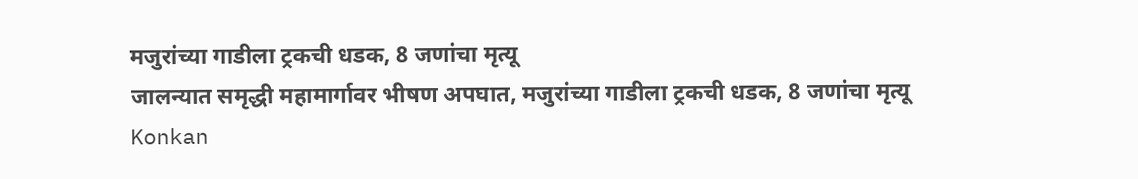मजुरांच्या गाडीला ट्रकची धडक, 8 जणांचा मृत्यू
जालन्यात समृद्धी महामार्गावर भीषण अपघात, मजुरांच्या गाडीला ट्रकची धडक, 8 जणांचा मृत्यू
Konkan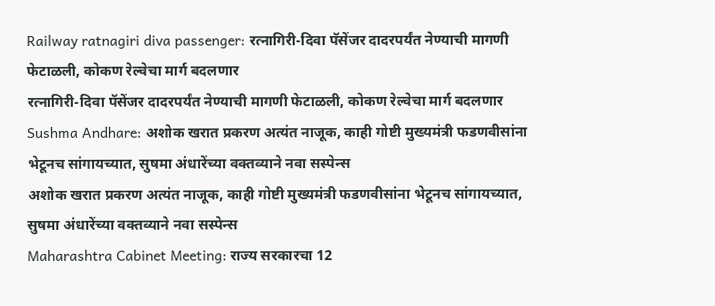Railway ratnagiri diva passenger: रत्नागिरी-दिवा पॅसेंजर दादरपर्यंत नेण्याची मागणी फेटाळली, कोकण रेल्वेचा मार्ग बदलणार
रत्नागिरी-दिवा पॅसेंजर दादरपर्यंत नेण्याची मागणी फेटाळली, कोकण रेल्वेचा मार्ग बदलणार
Sushma Andhare: अशोक खरात प्रकरण अत्यंत नाजूक, काही गोष्टी मुख्यमंत्री फडणवीसांना भेटूनच सांगायच्यात, सुषमा अंधारेंच्या वक्तव्याने नवा सस्पेन्स
अशोक खरात प्रकरण अत्यंत नाजूक, काही गोष्टी मुख्यमंत्री फडणवीसांना भेटूनच सांगायच्यात, सुषमा अंधारेंच्या वक्तव्याने नवा सस्पेन्स
Maharashtra Cabinet Meeting: राज्य सरकारचा 12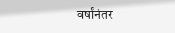वर्षांनंतर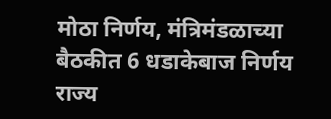मोठा निर्णय, मंत्रिमंडळाच्या बैठकीत 6 धडाकेबाज निर्णय
राज्य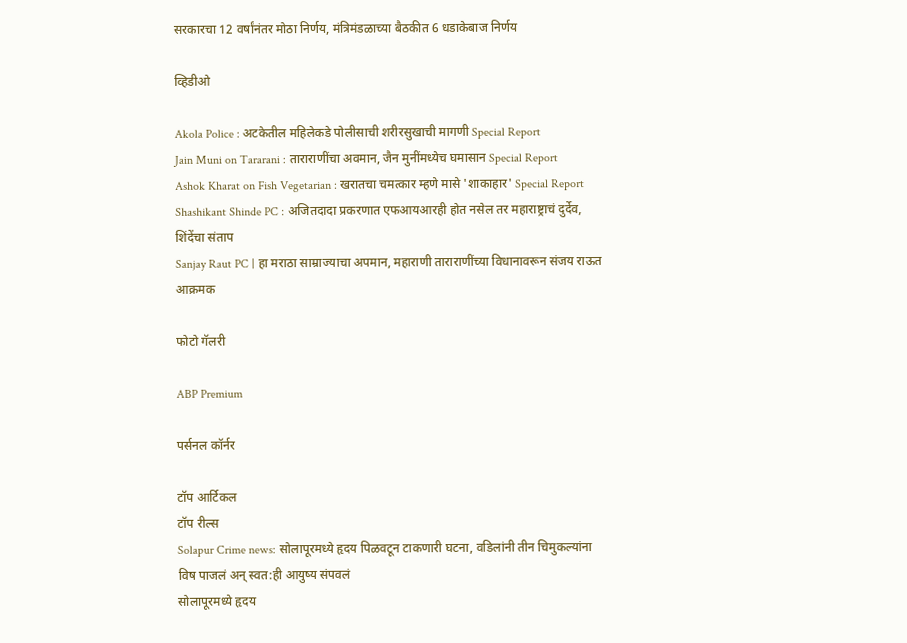सरकारचा 12 वर्षांनंतर मोठा निर्णय, मंत्रिमंडळाच्या बैठकीत 6 धडाकेबाज निर्णय

व्हिडीओ

Akola Police : अटकेतील महिलेकडे पोलीसाची शरीरसुखाची मागणी Special Report
Jain Muni on Tararani : ताराराणींचा अवमान, जैन मुनींमध्येच घमासान Special Report
Ashok Kharat on Fish Vegetarian : खरातचा चमत्कार म्हणे मासे 'शाकाहार' Special Report
Shashikant Shinde PC : अजितदादा प्रकरणात एफआयआरही होत नसेल तर महाराष्ट्राचं दुर्देव, शिंदेंचा संताप
Sanjay Raut PC | हा मराठा साम्राज्याचा अपमान, महाराणी ताराराणींच्या विधानावरून संजय राऊत आक्रमक

फोटो गॅलरी

ABP Premium

पर्सनल कॉर्नर

टॉप आर्टिकल
टॉप रील्स
Solapur Crime news: सोलापूरमध्ये हृदय पिळवटून टाकणारी घटना, वडिलांनी तीन चिमुकल्यांना विष पाजलं अन् स्वत:ही आयुष्य संपवलं
सोलापूरमध्ये हृदय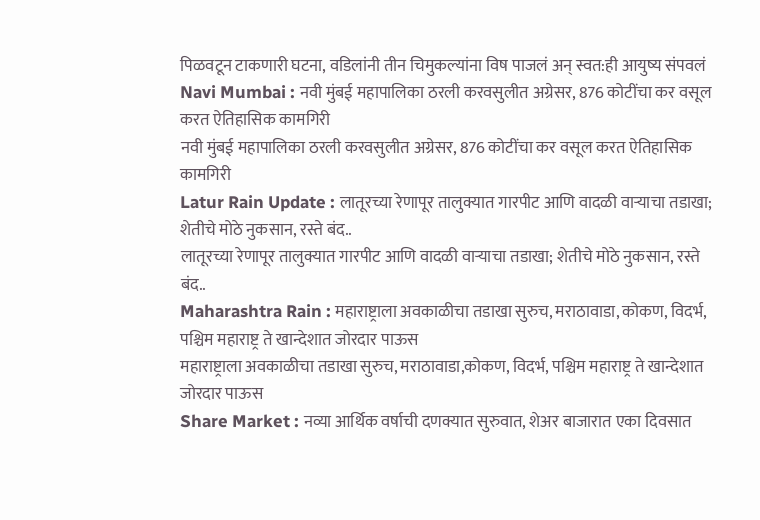पिळवटून टाकणारी घटना, वडिलांनी तीन चिमुकल्यांना विष पाजलं अन् स्वत:ही आयुष्य संपवलं
Navi Mumbai : नवी मुंबई महापालिका ठरली करवसुलीत अग्रेसर, 876 कोटींचा कर वसूल करत ऐतिहासिक कामगिरी
नवी मुंबई महापालिका ठरली करवसुलीत अग्रेसर, 876 कोटींचा कर वसूल करत ऐतिहासिक कामगिरी
Latur Rain Update : लातूरच्या रेणापूर तालुक्यात गारपीट आणि वादळी वाऱ्याचा तडाखा; शेतीचे मोठे नुकसान, रस्ते बंद..
लातूरच्या रेणापूर तालुक्यात गारपीट आणि वादळी वाऱ्याचा तडाखा; शेतीचे मोठे नुकसान, रस्ते बंद..
Maharashtra Rain : महाराष्ट्राला अवकाळीचा तडाखा सुरुच, मराठावाडा, कोकण, विदर्भ, पश्चिम महाराष्ट्र ते खान्देशात जोरदार पाऊस
महाराष्ट्राला अवकाळीचा तडाखा सुरुच, मराठावाडा,कोकण, विदर्भ, पश्चिम महाराष्ट्र ते खान्देशात जोरदार पाऊस
Share Market : नव्या आर्थिक वर्षाची दणक्यात सुरुवात, शेअर बाजारात एका दिवसात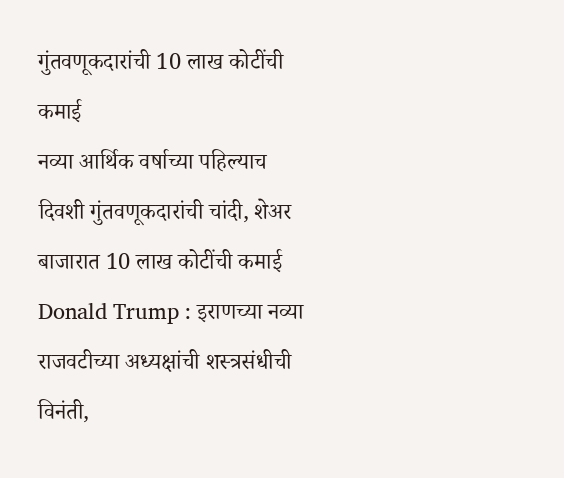गुंतवणूकदारांची 10 लाख कोटींची कमाई
नव्या आर्थिक वर्षाच्या पहिल्याच दिवशी गुंतवणूकदारांची चांदी, शेअर बाजारात 10 लाख कोटींची कमाई
Donald Trump : इराणच्या नव्या राजवटीच्या अध्यक्षांची शस्त्रसंधीची विनंती,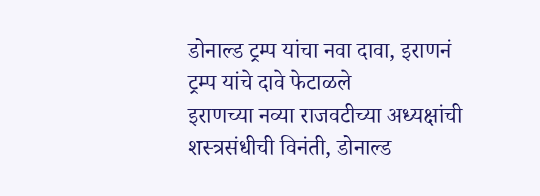डोनाल्ड ट्रम्प यांचा नवा दावा, इराणनं ट्रम्प यांचे दावे फेटाळले
इराणच्या नव्या राजवटीच्या अध्यक्षांची शस्त्रसंधीची विनंती, डोनाल्ड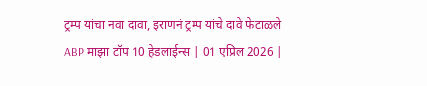ट्रम्प यांचा नवा दावा, इराणनं ट्रम्प यांचे दावे फेटाळले
ABP माझा टॉप 10 हेडलाईन्स | 01 एप्रिल 2026 |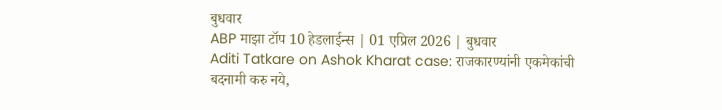बुधवार
ABP माझा टॉप 10 हेडलाईन्स | 01 एप्रिल 2026 | बुधवार
Aditi Tatkare on Ashok Kharat case: राजकारण्यांनी एकमेकांची बदनामी करु नये,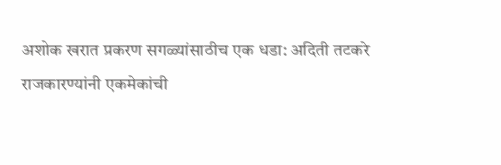अशोक खरात प्रकरण सगळ्यांसाठीच एक धडा: अदिती तटकरे
राजकारण्यांनी एकमेकांची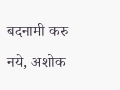बदनामी करु नये, अशोक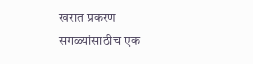खरात प्रकरण सगळ्यांसाठीच एक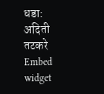धडा: अदिती तटकरे
Embed widget